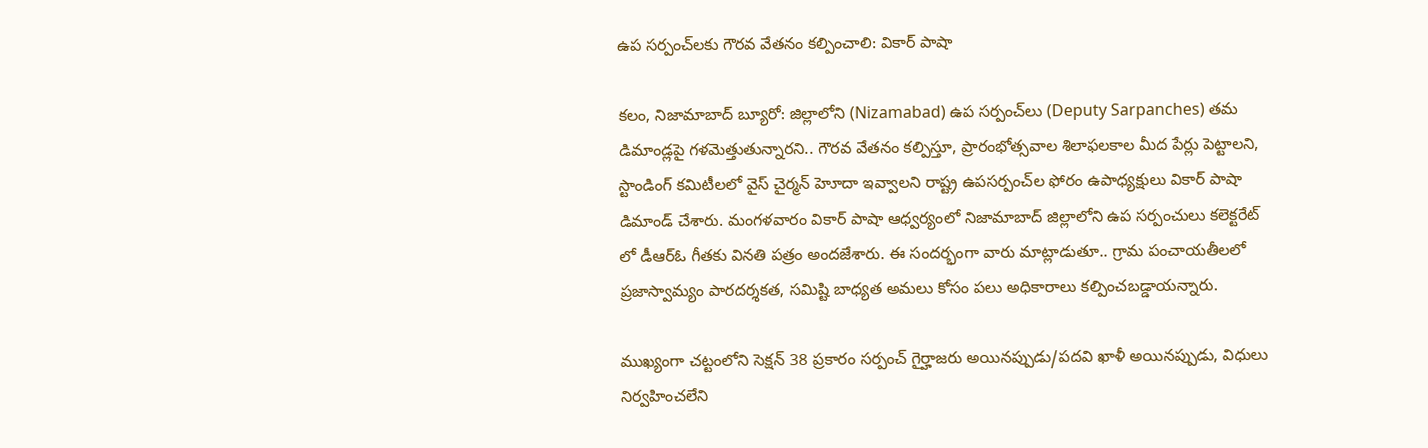ఉప సర్పంచ్‌లకు గౌరవ వేతనం కల్పించాలి: వికార్ పాషా

కలం, నిజామాబాద్ బ్యూరో: జిల్లాలోని (Nizamabad) ఉప సర్పంచ్‌లు (Deputy Sarpanches) తమ డిమాండ్లపై గళమెత్తుతున్నారని.. గౌరవ వేతనం కల్పిస్తూ, ప్రారంభోత్సవాల శిలాఫలకాల మీద పేర్లు పెట్టాలని, స్టాండింగ్ కమిటీలలో వైస్ చైర్మన్ హెూదా ఇవ్వాలని రాష్ట్ర ఉపసర్పంచ్‌ల ఫోరం ఉపాధ్యక్షులు వికార్ పాషా డిమాండ్ చేశారు. మంగళవారం వికార్ పాషా ఆధ్వర్యంలో నిజామాబాద్ జిల్లాలోని ఉప సర్పంచులు కలెక్టరేట్ లో డీఆర్ఓ గీతకు వినతి పత్రం అందజేశారు. ఈ సందర్భంగా వారు మాట్లాడుతూ.. గ్రామ పంచాయతీలలో ప్రజాస్వామ్యం పారదర్శకత, సమిష్టి బాధ్యత అమలు కోసం పలు అధికారాలు కల్పించబడ్డాయన్నారు.

ముఖ్యంగా చట్టంలోని సెక్షన్ 38 ప్రకారం సర్పంచ్ గైర్హాజరు అయినప్పుడు/పదవి ఖాళీ అయినప్పుడు, విధులు నిర్వహించలేని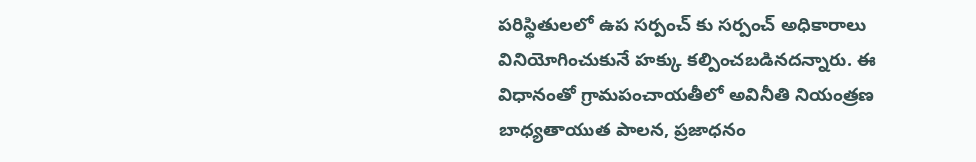పరిస్థితులలో ఉప సర్పంచ్ కు సర్పంచ్ అధికారాలు వినియోగించుకునే హక్కు కల్పించబడినదన్నారు. ఈ విధానంతో గ్రామపంచాయతీలో అవినీతి నియంత్రణ బాధ్యతాయుత పాలన, ప్రజాధనం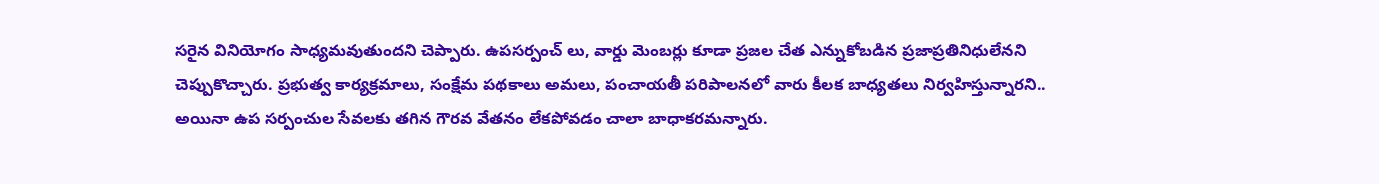సరైన వినియోగం సాధ్యమవుతుందని చెప్పారు. ఉపసర్పంచ్ లు, వార్డు మెంబర్లు కూడా ప్రజల చేత ఎన్నుకోబడిన ప్రజాప్రతినిధులేనని చెప్పుకొచ్చారు. ప్రభుత్వ కార్యక్రమాలు, సంక్షేమ పథకాలు అమలు, పంచాయతీ పరిపాలనలో వారు కీలక బాధ్యతలు నిర్వహిస్తున్నారని.. అయినా ఉప సర్పంచుల సేవలకు తగిన గౌరవ వేతనం లేకపోవడం చాలా బాధాకరమన్నారు.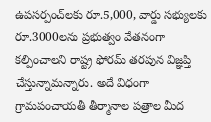ఉపసర్పంచ్‌లకు రూ.5,000, వార్డు సభ్యులకు రూ.3000లను ప్రభుత్వం వేతనంగా కల్పించాలని రాష్ట్ర ఫోరమ్ తరపున విజ్ఞప్తి చేస్తున్నామన్నారు. అదే విధంగా గ్రామపంచాయతీ తీర్మానాల పత్రాల మీద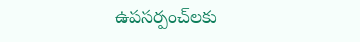ఉపసర్పంచ్‌లకు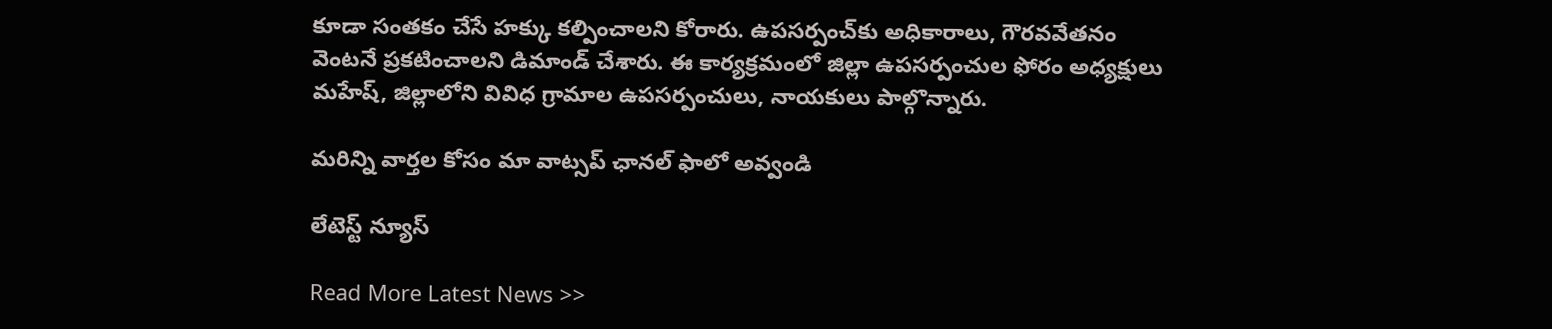కూడా సంతకం చేసే హక్కు కల్పించాలని కోరారు. ఉపసర్పంచ్‌కు అధికారాలు, గౌరవవేతనం వెంటనే ప్రకటించాలని డిమాండ్ చేశారు. ఈ కార్యక్రమంలో జిల్లా ఉపసర్పంచుల ఫోరం అధ్యక్షులు మహేష్, జిల్లాలోని వివిధ గ్రామాల ఉపసర్పంచులు, నాయకులు పాల్గొన్నారు.

మ‌రిన్ని వార్త‌ల కోసం మా వాట్స‌ప్ ఛాన‌ల్ ఫాలో అవ్వండి

లేటెస్ట్ న్యూస్‌

Read More Latest News >>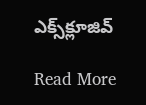ఎక్స్‌క్లూజివ్‌

Read More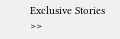Exclusive Stories >>